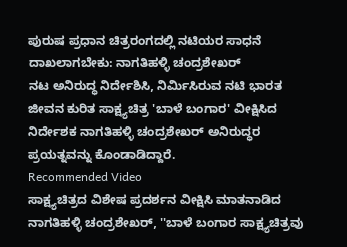ಪುರುಷ ಪ್ರಧಾನ ಚಿತ್ರರಂಗದಲ್ಲಿ ನಟಿಯರ ಸಾಧನೆ ದಾಖಲಾಗಬೇಕು: ನಾಗತಿಹಳ್ಳಿ ಚಂದ್ರಶೇಖರ್
ನಟ ಅನಿರುದ್ಧ ನಿರ್ದೇಶಿಸಿ, ನಿರ್ಮಿಸಿರುವ ನಟಿ ಭಾರತ ಜೀವನ ಕುರಿತ ಸಾಕ್ಷ್ಯಚಿತ್ರ 'ಬಾಳೆ ಬಂಗಾರ' ವೀಕ್ಷಿಸಿದ ನಿರ್ದೇಶಕ ನಾಗತಿಹಳ್ಳಿ ಚಂದ್ರಶೇಖರ್ ಅನಿರುದ್ಧರ ಪ್ರಯತ್ನವನ್ನು ಕೊಂಡಾಡಿದ್ದಾರೆ.
Recommended Video
ಸಾಕ್ಷ್ಯಚಿತ್ರದ ವಿಶೇಷ ಪ್ರದರ್ಶನ ವೀಕ್ಷಿಸಿ ಮಾತನಾಡಿದ ನಾಗತಿಹಳ್ಳಿ ಚಂದ್ರಶೇಖರ್, ''ಬಾಳೆ ಬಂಗಾರ ಸಾಕ್ಷ್ಯಚಿತ್ರವು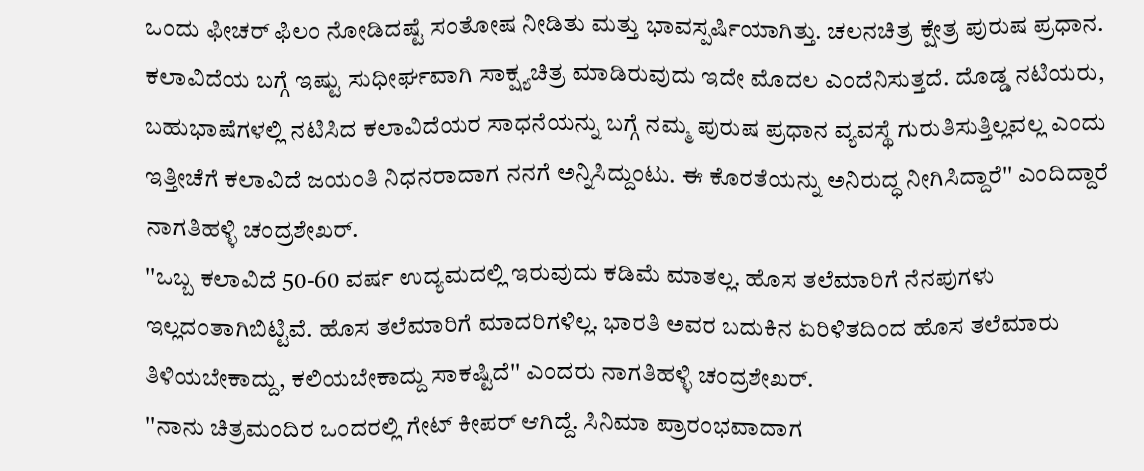ಒಂದು ಫೀಚರ್ ಫಿಲಂ ನೋಡಿದಷ್ಟೆ ಸಂತೋಷ ನೀಡಿತು ಮತ್ತು ಭಾವಸ್ಪರ್ಷಿಯಾಗಿತ್ತು. ಚಲನಚಿತ್ರ ಕ್ಷೇತ್ರ ಪುರುಷ ಪ್ರಧಾನ. ಕಲಾವಿದೆಯ ಬಗ್ಗೆ ಇಷ್ಟು ಸುಧೀರ್ಘವಾಗಿ ಸಾಕ್ಷ್ಯಚಿತ್ರ ಮಾಡಿರುವುದು ಇದೇ ಮೊದಲ ಎಂದೆನಿಸುತ್ತದೆ. ದೊಡ್ಡ ನಟಿಯರು, ಬಹುಭಾಷೆಗಳಲ್ಲಿ ನಟಿಸಿದ ಕಲಾವಿದೆಯರ ಸಾಧನೆಯನ್ನು ಬಗ್ಗೆ ನಮ್ಮ ಪುರುಷ ಪ್ರಧಾನ ವ್ಯವಸ್ಥೆ ಗುರುತಿಸುತ್ತಿಲ್ಲವಲ್ಲ ಎಂದು ಇತ್ತೀಚೆಗೆ ಕಲಾವಿದೆ ಜಯಂತಿ ನಿಧನರಾದಾಗ ನನಗೆ ಅನ್ನಿಸಿದ್ದುಂಟು. ಈ ಕೊರತೆಯನ್ನು ಅನಿರುದ್ಧ ನೀಗಿಸಿದ್ದಾರೆ'' ಎಂದಿದ್ದಾರೆ ನಾಗತಿಹಳ್ಳಿ ಚಂದ್ರಶೇಖರ್.
''ಒಬ್ಬ ಕಲಾವಿದೆ 50-60 ವರ್ಷ ಉದ್ಯಮದಲ್ಲಿ ಇರುವುದು ಕಡಿಮೆ ಮಾತಲ್ಲ. ಹೊಸ ತಲೆಮಾರಿಗೆ ನೆನಪುಗಳು ಇಲ್ಲದಂತಾಗಿಬಿಟ್ಟಿವೆ. ಹೊಸ ತಲೆಮಾರಿಗೆ ಮಾದರಿಗಳಿಲ್ಲ. ಭಾರತಿ ಅವರ ಬದುಕಿನ ಏರಿಳಿತದಿಂದ ಹೊಸ ತಲೆಮಾರು ತಿಳಿಯಬೇಕಾದ್ದು, ಕಲಿಯಬೇಕಾದ್ದು ಸಾಕಷ್ಟಿದೆ'' ಎಂದರು ನಾಗತಿಹಳ್ಳಿ ಚಂದ್ರಶೇಖರ್.
''ನಾನು ಚಿತ್ರಮಂದಿರ ಒಂದರಲ್ಲಿ ಗೇಟ್ ಕೀಪರ್ ಆಗಿದ್ದೆ. ಸಿನಿಮಾ ಪ್ರಾರಂಭವಾದಾಗ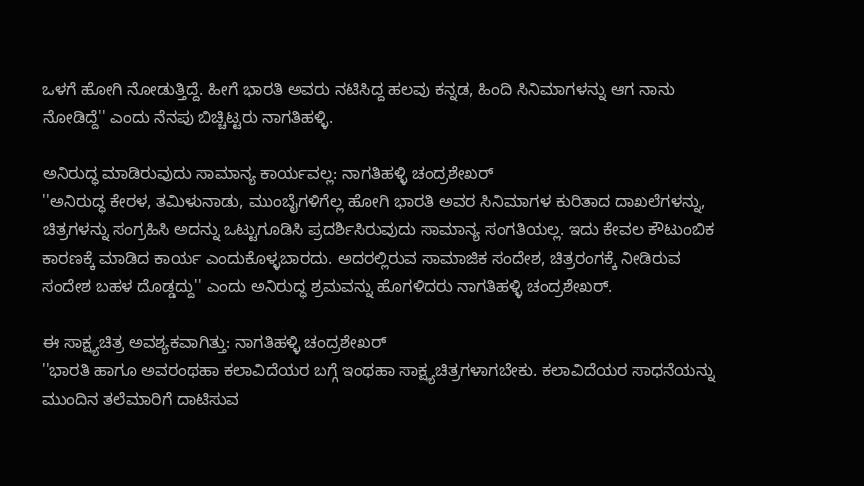ಒಳಗೆ ಹೋಗಿ ನೋಡುತ್ತಿದ್ದೆ. ಹೀಗೆ ಭಾರತಿ ಅವರು ನಟಿಸಿದ್ದ ಹಲವು ಕನ್ನಡ, ಹಿಂದಿ ಸಿನಿಮಾಗಳನ್ನು ಆಗ ನಾನು ನೋಡಿದ್ದೆ'' ಎಂದು ನೆನಪು ಬಿಚ್ಚಿಟ್ಟರು ನಾಗತಿಹಳ್ಳಿ.

ಅನಿರುದ್ಧ ಮಾಡಿರುವುದು ಸಾಮಾನ್ಯ ಕಾರ್ಯವಲ್ಲ: ನಾಗತಿಹಳ್ಳಿ ಚಂದ್ರಶೇಖರ್
''ಅನಿರುದ್ಧ ಕೇರಳ, ತಮಿಳುನಾಡು, ಮುಂಬೈಗಳಿಗೆಲ್ಲ ಹೋಗಿ ಭಾರತಿ ಅವರ ಸಿನಿಮಾಗಳ ಕುರಿತಾದ ದಾಖಲೆಗಳನ್ನು, ಚಿತ್ರಗಳನ್ನು ಸಂಗ್ರಹಿಸಿ ಅದನ್ನು ಒಟ್ಟುಗೂಡಿಸಿ ಪ್ರದರ್ಶಿಸಿರುವುದು ಸಾಮಾನ್ಯ ಸಂಗತಿಯಲ್ಲ. ಇದು ಕೇವಲ ಕೌಟುಂಬಿಕ ಕಾರಣಕ್ಕೆ ಮಾಡಿದ ಕಾರ್ಯ ಎಂದುಕೊಳ್ಳಬಾರದು. ಅದರಲ್ಲಿರುವ ಸಾಮಾಜಿಕ ಸಂದೇಶ, ಚಿತ್ರರಂಗಕ್ಕೆ ನೀಡಿರುವ ಸಂದೇಶ ಬಹಳ ದೊಡ್ಡದ್ದು'' ಎಂದು ಅನಿರುದ್ಧ ಶ್ರಮವನ್ನು ಹೊಗಳಿದರು ನಾಗತಿಹಳ್ಳಿ ಚಂದ್ರಶೇಖರ್.

ಈ ಸಾಕ್ಷ್ಯಚಿತ್ರ ಅವಶ್ಯಕವಾಗಿತ್ತು: ನಾಗತಿಹಳ್ಳಿ ಚಂದ್ರಶೇಖರ್
''ಭಾರತಿ ಹಾಗೂ ಅವರಂಥಹಾ ಕಲಾವಿದೆಯರ ಬಗ್ಗೆ ಇಂಥಹಾ ಸಾಕ್ಷ್ಯಚಿತ್ರಗಳಾಗಬೇಕು. ಕಲಾವಿದೆಯರ ಸಾಧನೆಯನ್ನು ಮುಂದಿನ ತಲೆಮಾರಿಗೆ ದಾಟಿಸುವ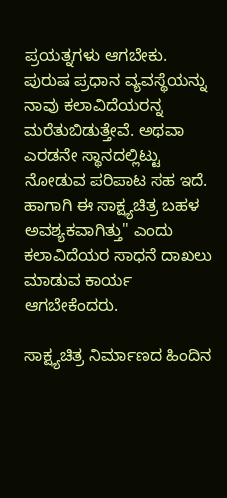ಪ್ರಯತ್ನಗಳು ಆಗಬೇಕು. ಪುರುಷ ಪ್ರಧಾನ ವ್ಯವಸ್ಥೆಯನ್ನು ನಾವು ಕಲಾವಿದೆಯರನ್ನ ಮರೆತುಬಿಡುತ್ತೇವೆ. ಅಥವಾ ಎರಡನೇ ಸ್ಥಾನದಲ್ಲಿಟ್ಟು ನೋಡುವ ಪರಿಪಾಟ ಸಹ ಇದೆ. ಹಾಗಾಗಿ ಈ ಸಾಕ್ಷ್ಯಚಿತ್ರ ಬಹಳ ಅವಶ್ಯಕವಾಗಿತ್ತು'' ಎಂದು ಕಲಾವಿದೆಯರ ಸಾಧನೆ ದಾಖಲು ಮಾಡುವ ಕಾರ್ಯ ಆಗಬೇಕೆಂದರು.

ಸಾಕ್ಷ್ಯಚಿತ್ರ ನಿರ್ಮಾಣದ ಹಿಂದಿನ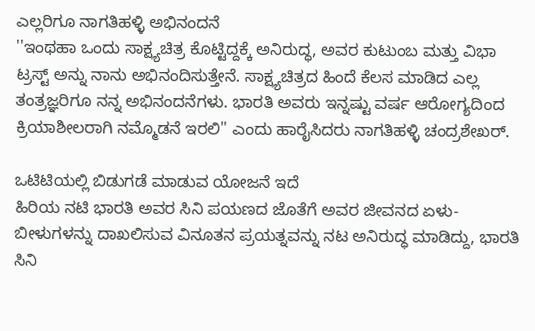ಎಲ್ಲರಿಗೂ ನಾಗತಿಹಳ್ಳಿ ಅಭಿನಂದನೆ
''ಇಂಥಹಾ ಒಂದು ಸಾಕ್ಷ್ಯಚಿತ್ರ ಕೊಟ್ಟಿದ್ದಕ್ಕೆ ಅನಿರುದ್ಧ, ಅವರ ಕುಟುಂಬ ಮತ್ತು ವಿಭಾ ಟ್ರಸ್ಟ್ ಅನ್ನು ನಾನು ಅಭಿನಂದಿಸುತ್ತೇನೆ. ಸಾಕ್ಷ್ಯಚಿತ್ರದ ಹಿಂದೆ ಕೆಲಸ ಮಾಡಿದ ಎಲ್ಲ ತಂತ್ರಜ್ಞರಿಗೂ ನನ್ನ ಅಭಿನಂದನೆಗಳು. ಭಾರತಿ ಅವರು ಇನ್ನಷ್ಟು ವರ್ಷ ಆರೋಗ್ಯದಿಂದ ಕ್ರಿಯಾಶೀಲರಾಗಿ ನಮ್ಮೊಡನೆ ಇರಲಿ'' ಎಂದು ಹಾರೈಸಿದರು ನಾಗತಿಹಳ್ಳಿ ಚಂದ್ರಶೇಖರ್.

ಒಟಿಟಿಯಲ್ಲಿ ಬಿಡುಗಡೆ ಮಾಡುವ ಯೋಜನೆ ಇದೆ
ಹಿರಿಯ ನಟಿ ಭಾರತಿ ಅವರ ಸಿನಿ ಪಯಣದ ಜೊತೆಗೆ ಅವರ ಜೀವನದ ಏಳು-ಬೀಳುಗಳನ್ನು ದಾಖಲಿಸುವ ವಿನೂತನ ಪ್ರಯತ್ನವನ್ನು ನಟ ಅನಿರುದ್ಧ ಮಾಡಿದ್ದು, ಭಾರತಿ ಸಿನಿ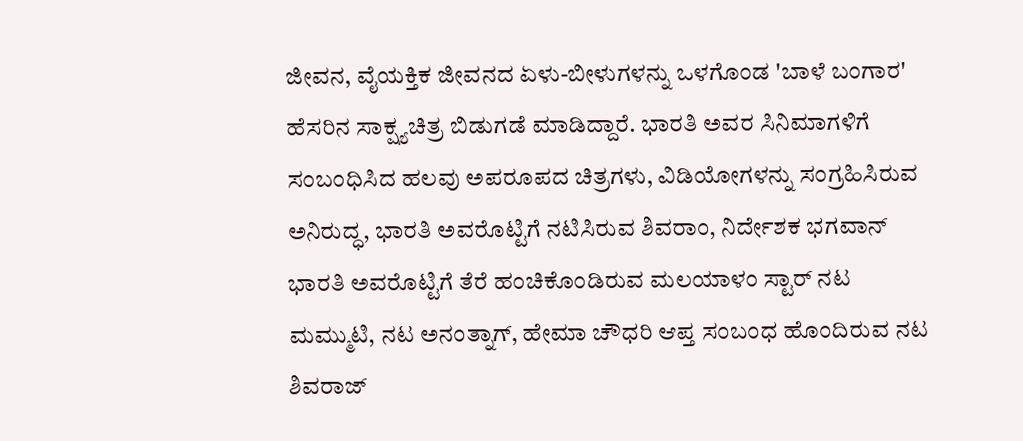ಜೀವನ, ವೈಯಕ್ತಿಕ ಜೀವನದ ಏಳು-ಬೀಳುಗಳನ್ನು ಒಳಗೊಂಡ 'ಬಾಳೆ ಬಂಗಾರ' ಹೆಸರಿನ ಸಾಕ್ಷ್ಯಚಿತ್ರ ಬಿಡುಗಡೆ ಮಾಡಿದ್ದಾರೆ. ಭಾರತಿ ಅವರ ಸಿನಿಮಾಗಳಿಗೆ ಸಂಬಂಧಿಸಿದ ಹಲವು ಅಪರೂಪದ ಚಿತ್ರಗಳು, ವಿಡಿಯೋಗಳನ್ನು ಸಂಗ್ರಹಿಸಿರುವ ಅನಿರುದ್ಧ, ಭಾರತಿ ಅವರೊಟ್ಟಿಗೆ ನಟಿಸಿರುವ ಶಿವರಾಂ, ನಿರ್ದೇಶಕ ಭಗವಾನ್ ಭಾರತಿ ಅವರೊಟ್ಟಿಗೆ ತೆರೆ ಹಂಚಿಕೊಂಡಿರುವ ಮಲಯಾಳಂ ಸ್ಟಾರ್ ನಟ ಮಮ್ಮುಟಿ, ನಟ ಅನಂತ್ನಾಗ್, ಹೇಮಾ ಚೌಧರಿ ಆಪ್ತ ಸಂಬಂಧ ಹೊಂದಿರುವ ನಟ ಶಿವರಾಜ್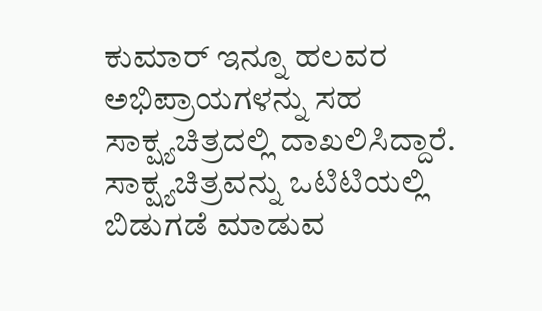ಕುಮಾರ್ ಇನ್ನೂ ಹಲವರ ಅಭಿಪ್ರಾಯಗಳನ್ನು ಸಹ ಸಾಕ್ಷ್ಯಚಿತ್ರದಲ್ಲಿ ದಾಖಲಿಸಿದ್ದಾರೆ. ಸಾಕ್ಷ್ಯಚಿತ್ರವನ್ನು ಒಟಿಟಿಯಲ್ಲಿ ಬಿಡುಗಡೆ ಮಾಡುವ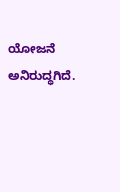ಯೋಜನೆ ಅನಿರುದ್ಧಗಿದೆ.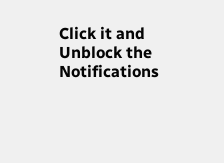Click it and Unblock the Notifications